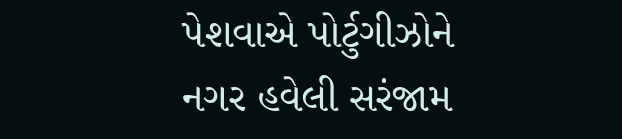પેશવાએ પોર્ટુગીઝોને નગર હવેલી સરંજામ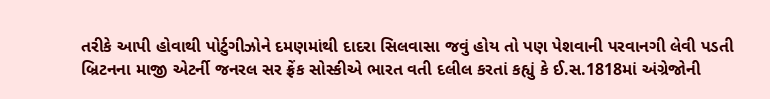તરીકે આપી હોવાથી પોર્ટુગીઝોને દમણમાંથી દાદરા સિલવાસા જવું હોય તો પણ પેશવાની પરવાનગી લેવી પડતી
બ્રિટનના માજી એટર્ની જનરલ સર ફ્રેંક સોસ્કીએ ભારત વતી દલીલ કરતાં કહ્યું કે ઈ.સ.1818માં અંગ્રેજોની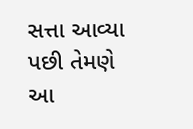સત્તા આવ્યા પછી તેમણે આ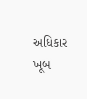અધિકાર ખૂબ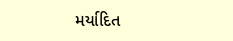મર્યાદિત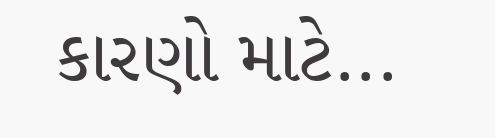કારણો માટે...